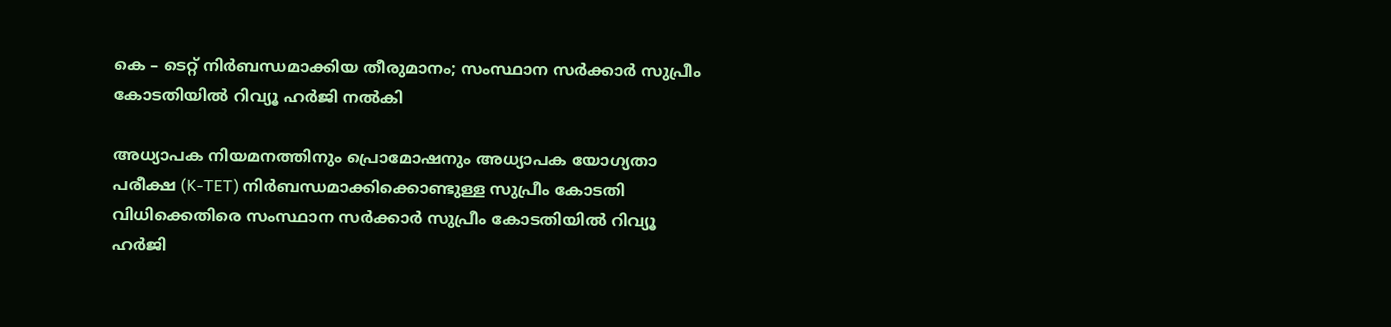കെ – ടെറ്റ് നിര്‍ബന്ധമാക്കിയ തീരുമാനം; സംസ്ഥാന സര്‍ക്കാര്‍ സുപ്രീം കോടതിയില്‍ റിവ്യൂ ഹര്‍ജി നല്‍കി

അധ്യാപക നിയമനത്തിനും പ്രൊമോഷനും അധ്യാപക യോഗ്യതാ പരീക്ഷ (K-TET) നിർബന്ധമാക്കിക്കൊണ്ടുള്ള സുപ്രീം കോടതി വിധിക്കെതിരെ സംസ്ഥാന സർക്കാർ സുപ്രീം കോടതിയില്‍ റിവ്യൂ ഹർജി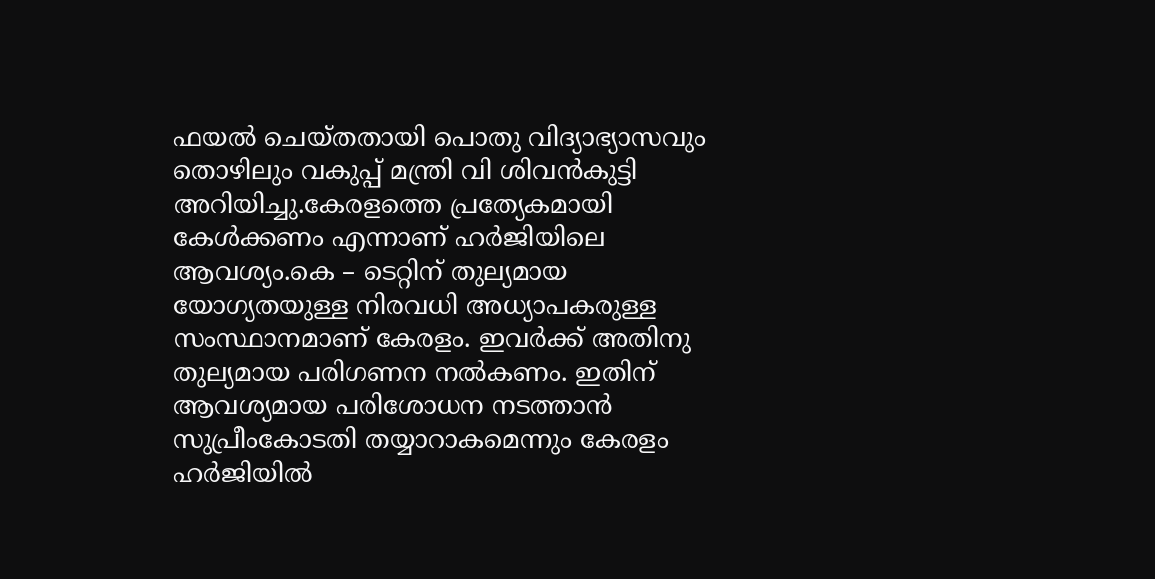ഫയല്‍ ചെയ്തതായി പൊതു വിദ്യാഭ്യാസവും തൊഴിലും വകുപ്പ് മന്ത്രി വി ശിവൻകുട്ടി അറിയിച്ചു.കേരളത്തെ പ്രത്യേകമായി കേള്‍ക്കണം എന്നാണ് ഹർജിയിലെ ആവശ്യം.കെ – ടെറ്റിന് തുല്യമായ യോഗ്യതയുള്ള നിരവധി അധ്യാപകരുള്ള സംസ്ഥാനമാണ് കേരളം. ഇവർക്ക് അതിനു തുല്യമായ പരിഗണന നല്‍കണം. ഇതിന് ആവശ്യമായ പരിശോധന നടത്താൻ സുപ്രീംകോടതി തയ്യാറാകമെന്നും കേരളം ഹർജിയില്‍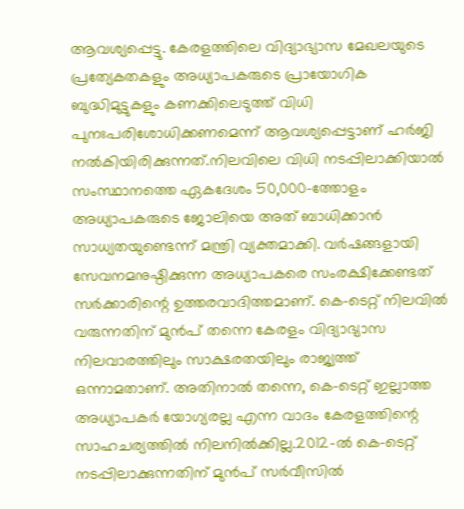ആവശ്യപ്പെട്ടു. കേരളത്തിലെ വിദ്യാഭ്യാസ മേഖലയുടെ പ്രത്യേകതകളും അധ്യാപകരുടെ പ്രായോഗിക ബുദ്ധിമുട്ടുകളും കണക്കിലെടുത്ത് വിധി പുനഃപരിശോധിക്കണമെന്ന് ആവശ്യപ്പെട്ടാണ് ഹർജി നല്‍കിയിരിക്കുന്നത്.നിലവിലെ വിധി നടപ്പിലാക്കിയാല്‍ സംസ്ഥാനത്തെ ഏകദേശം 50,000-ത്തോളം അധ്യാപകരുടെ ജോലിയെ അത് ബാധിക്കാൻ സാധ്യതയുണ്ടെന്ന് മന്ത്രി വ്യക്തമാക്കി. വർഷങ്ങളായി സേവനമനുഷ്ഠിക്കുന്ന അധ്യാപകരെ സംരക്ഷിക്കേണ്ടത് സർക്കാരിന്റെ ഉത്തരവാദിത്തമാണ്. കെ-ടെറ്റ് നിലവില്‍ വരുന്നതിന് മുൻപ് തന്നെ കേരളം വിദ്യാഭ്യാസ നിലവാരത്തിലും സാക്ഷരതയിലും രാജ്യത്ത് ഒന്നാമതാണ്. അതിനാല്‍ തന്നെ, കെ-ടെറ്റ് ഇല്ലാത്ത അധ്യാപകർ യോഗ്യരല്ല എന്ന വാദം കേരളത്തിന്റെ സാഹചര്യത്തില്‍ നിലനില്‍ക്കില്ല.2012-ല്‍ കെ-ടെറ്റ് നടപ്പിലാക്കുന്നതിന് മുൻപ് സർവീസില്‍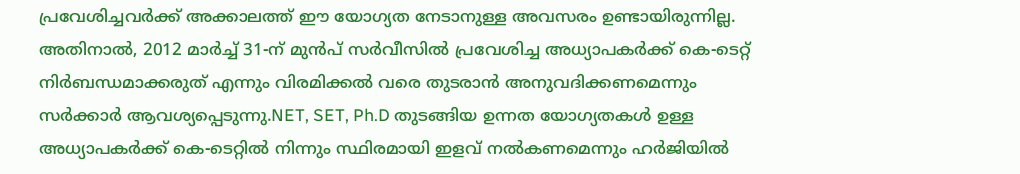പ്രവേശിച്ചവർക്ക് അക്കാലത്ത് ഈ യോഗ്യത നേടാനുള്ള അവസരം ഉണ്ടായിരുന്നില്ല. അതിനാല്‍, 2012 മാർച്ച്‌ 31-ന് മുൻപ് സർവീസില്‍ പ്രവേശിച്ച അധ്യാപകർക്ക് കെ-ടെറ്റ് നിർബന്ധമാക്കരുത് എന്നും വിരമിക്കല്‍ വരെ തുടരാൻ അനുവദിക്കണമെന്നും സർക്കാർ ആവശ്യപ്പെടുന്നു.NET, SET, Ph.D തുടങ്ങിയ ഉന്നത യോഗ്യതകള്‍ ഉള്ള അധ്യാപകർക്ക് കെ-ടെറ്റില്‍ നിന്നും സ്ഥിരമായി ഇളവ് നല്‍കണമെന്നും ഹർജിയില്‍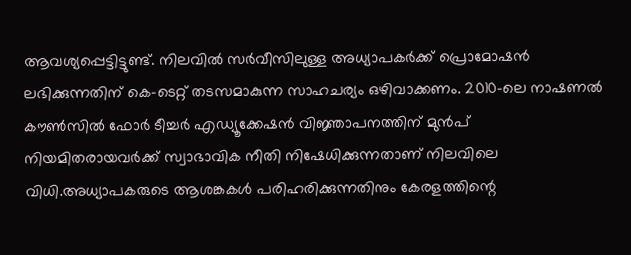ആവശ്യപ്പെട്ടിട്ടുണ്ട്. നിലവില്‍ സർവീസിലുള്ള അധ്യാപകർക്ക് പ്രൊമോഷൻ ലഭിക്കുന്നതിന് കെ-ടെറ്റ് തടസമാകുന്ന സാഹചര്യം ഒഴിവാക്കണം. 2010-ലെ നാഷണല്‍ കൗണ്‍സില്‍ ഫോർ ടീച്ചർ എഡ്യൂക്കേഷൻ വിജ്ഞാപനത്തിന് മുൻപ് നിയമിതരായവർക്ക് സ്വാഭാവിക നീതി നിഷേധിക്കുന്നതാണ് നിലവിലെ വിധി.അധ്യാപകരുടെ ആശങ്കകള്‍ പരിഹരിക്കുന്നതിനും കേരളത്തിന്റെ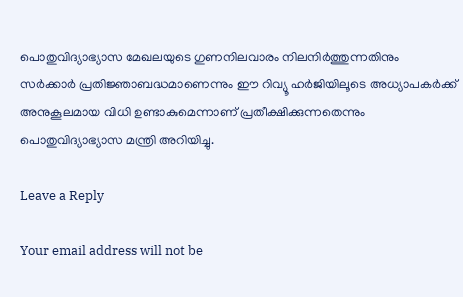പൊതുവിദ്യാഭ്യാസ മേഖലയുടെ ഗുണനിലവാരം നിലനിർത്തുന്നതിനും സർക്കാർ പ്രതിജ്ഞാബദ്ധമാണെന്നും ഈ റിവ്യൂ ഹർജിയിലൂടെ അധ്യാപകർക്ക് അനുകൂലമായ വിധി ഉണ്ടാകുമെന്നാണ് പ്രതീക്ഷിക്കുന്നതെന്നും പൊതുവിദ്യാഭ്യാസ മന്ത്രി അറിയിച്ചു.

Leave a Reply

Your email address will not be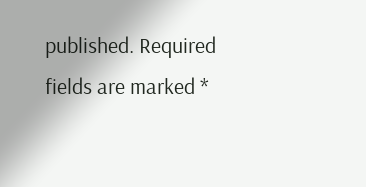published. Required fields are marked *